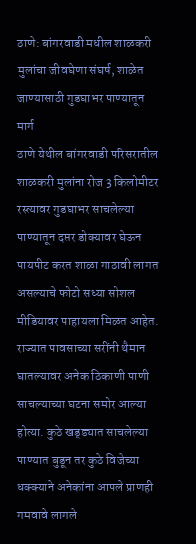ठाणे: बांगरवाडी मधील शाळकरी मुलांचा जीवघेणा संघर्ष, शाळेत जाण्यासाठी गुडघाभर पाण्यातून मार्ग
ठाणे येथील बांगरवाडी परिसरातील शाळकरी मुलांना रोज 3 किलोमीटर रस्त्यावर गुडघाभर साचलेल्या पाण्यातून दप्तर डोक्यावर घेऊन पायपीट करत शाळा गाठावी लागत असल्याचे फोटो सध्या सोशल मीडियावर पाहायला मिळत आहेत.
राज्यात पावसाच्या सरींनी थैमान घातल्यावर अनेक ठिकाणी पाणी साचल्याच्या घटना समोर आल्या होत्या. कुठे खड्ड्यात साचलेल्या पाण्यात बुडून तर कुठे विजेच्या धक्क्याने अनेकांना आपले प्राणही गमवावे लागले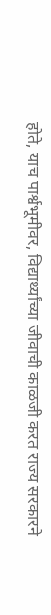होते, याच पार्श्वभूमीवर, विद्यार्थ्यांच्या जीवाची काळजी करत राज्य सरकारने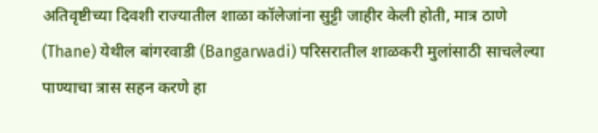अतिवृष्टीच्या दिवशी राज्यातील शाळा कॉलेजांना सुट्टी जाहीर केली होती, मात्र ठाणे (Thane) येथील बांगरवाडी (Bangarwadi) परिसरातील शाळकरी मुलांसाठी साचलेल्या पाण्याचा त्रास सहन करणे हा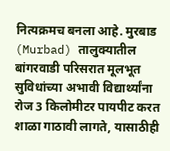नित्यक्रमच बनला आहे. मुरबाड (Murbad) तालुक्यातील बांगरवाडी परिसरात मूलभूत सुविधांच्या अभावी विद्यार्थ्यांना रोज 3 किलोमीटर पायपीट करत शाळा गाठावी लागते, यासाठीही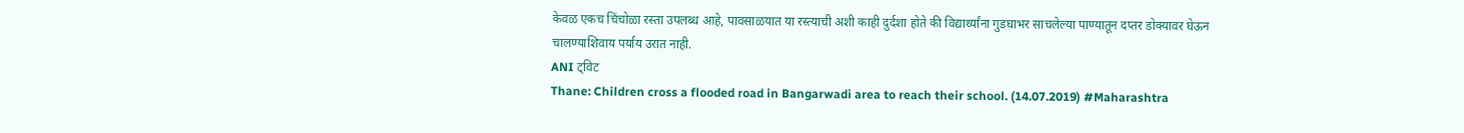केवळ एकच चिंचोळा रस्ता उपलब्ध आहे, पावसाळयात या रस्त्याची अशी काही दुर्दशा होते की विद्यार्थ्यांना गुडघाभर साचलेल्या पाण्यातून दप्तर डोक्यावर घेऊन चालण्याशिवाय पर्याय उरात नाही.
ANI ट्विट
Thane: Children cross a flooded road in Bangarwadi area to reach their school. (14.07.2019) #Maharashtra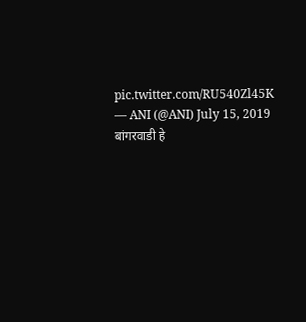pic.twitter.com/RU540Zl45K
— ANI (@ANI) July 15, 2019
बांगरवाडी हे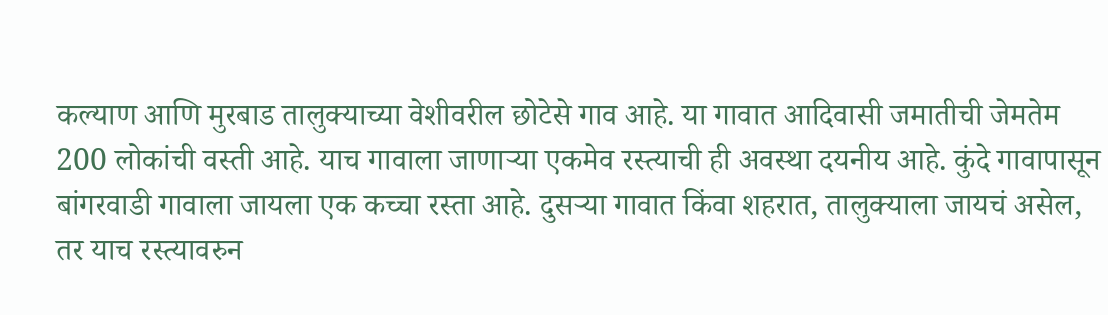कल्याण आणि मुरबाड तालुक्याच्या वेशीवरील छोटेसे गाव आहे. या गावात आदिवासी जमातीची जेमतेम 200 लोकांची वस्ती आहे. याच गावाला जाणाऱ्या एकमेव रस्त्याची ही अवस्था दयनीय आहे. कुंदे गावापासून बांगरवाडी गावाला जायला एक कच्चा रस्ता आहे. दुसऱ्या गावात किंवा शहरात, तालुक्याला जायचं असेल, तर याच रस्त्यावरुन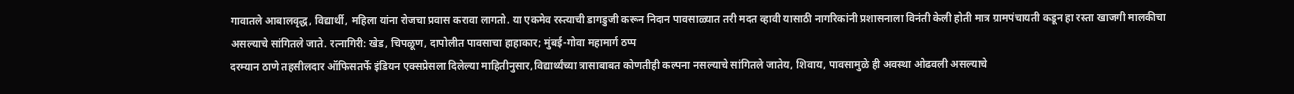गावातले आबालवृद्ध, विद्यार्थी, महिला यांना रोजचा प्रवास करावा लागतो. या एकमेव रस्त्याची डागडुजी करून निदान पावसाळ्यात तरी मदत व्हावी यासाठी नागरिकांनी प्रशासनाला विनंती केली होती मात्र ग्रामपंचायती कडून हा रस्ता खाजगी मालकीचा असल्याचे सांगितले जाते. रत्नागिरी: खेड, चिपळूण, दापोलीत पावसाचा हाहाकार; मुंबई-गोवा महामार्ग ठप्प
दरम्यान ठाणे तहसीलदार ऑफिसतर्फे इंडियन एक्सप्रेसला दिलेल्या माहितीनुसार,विद्यार्थ्यंच्या त्रासाबाबत कोणतीही कल्पना नसल्याचे सांगितले जातेय, शिवाय, पावसामुळे ही अवस्था ओढवली असल्याचे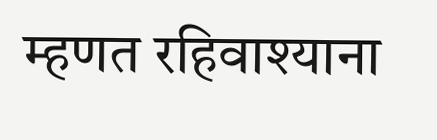म्हणत रहिवाश्याना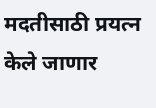मदतीसाठी प्रयत्न केले जाणार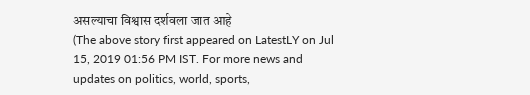असल्याचा विश्वास दर्शवला जात आहे
(The above story first appeared on LatestLY on Jul 15, 2019 01:56 PM IST. For more news and updates on politics, world, sports,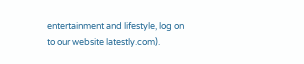entertainment and lifestyle, log on to our website latestly.com).